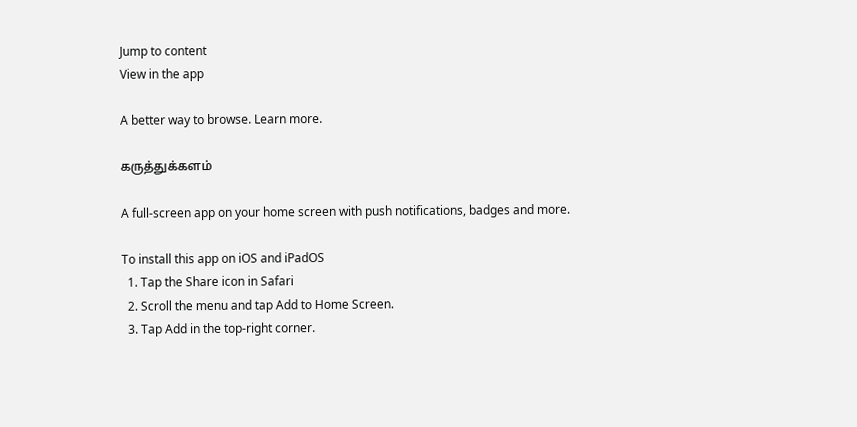Jump to content
View in the app

A better way to browse. Learn more.

கருத்துக்களம்

A full-screen app on your home screen with push notifications, badges and more.

To install this app on iOS and iPadOS
  1. Tap the Share icon in Safari
  2. Scroll the menu and tap Add to Home Screen.
  3. Tap Add in the top-right corner.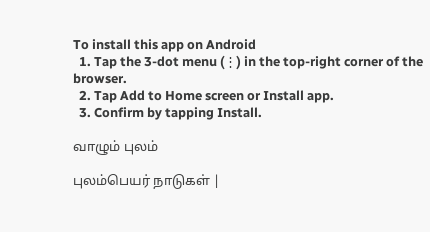To install this app on Android
  1. Tap the 3-dot menu (⋮) in the top-right corner of the browser.
  2. Tap Add to Home screen or Install app.
  3. Confirm by tapping Install.

வாழும் புலம்

புலம்பெயர் நாடுகள் |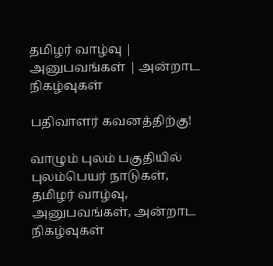தமிழர் வாழ்வு | அனுபவங்கள் | அன்றாட நிகழ்வுகள்

பதிவாளர் கவனத்திற்கு!

வாழும் புலம் பகுதியில் புலம்பெயர் நாடுகள், தமிழர் வாழ்வு, அனுபவங்கள், அன்றாட நிகழ்வுகள்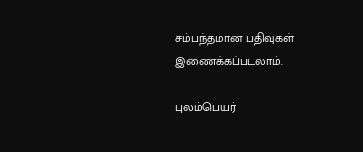சம்பந்தமான பதிவுகள் இணைக்கப்படலாம்.

புலம்பெயர்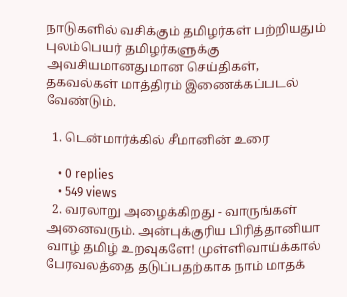நாடுகளில் வசிக்கும் தமிழர்கள் பற்றியதும் புலம்பெயர் தமிழர்களுக்கு அவசியமானதுமான செய்திகள், தகவல்கள் மாத்திரம் இணைக்கப்படல் வேண்டும்.

  1. டென்மார்க்கில் சீமானின் உரை

    • 0 replies
    • 549 views
  2. வரலாறு அழைக்கிறது - வாருங்கள் அனைவரும். அன்புக்குரிய பிரித்தானியா வாழ் தமிழ் உறவுகளே! முள்ளிவாய்க்கால் பேரவலத்தை தடுப்பதற்காக நாம் மாதக்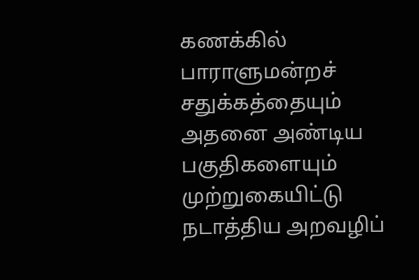கணக்கில் பாராளுமன்றச் சதுக்கத்தையும் அதனை அண்டிய பகுதிகளையும் முற்றுகையிட்டு நடாத்திய அறவழிப்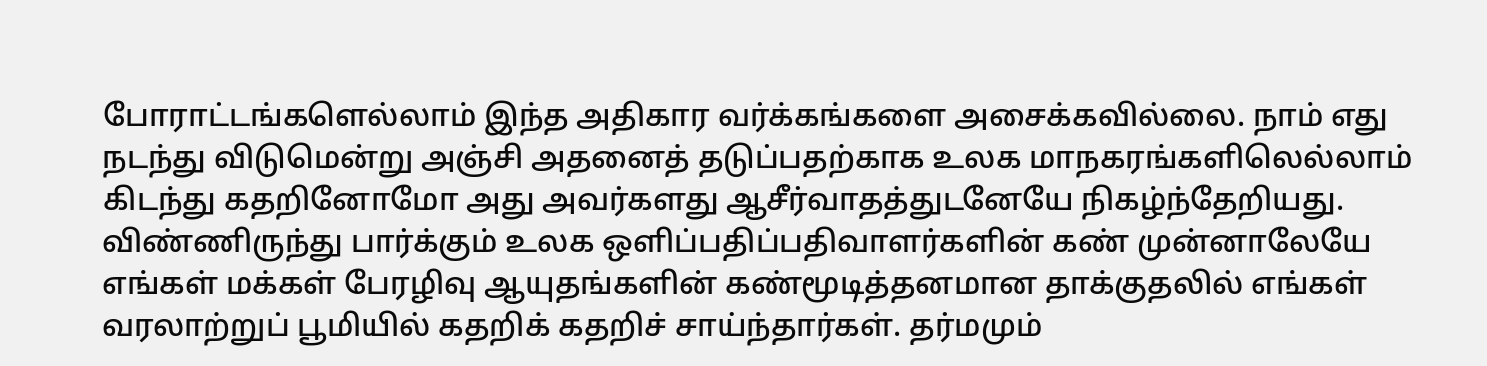போராட்டங்களெல்லாம் இந்த அதிகார வர்க்கங்களை அசைக்கவில்லை. நாம் எது நடந்து விடுமென்று அஞ்சி அதனைத் தடுப்பதற்காக உலக மாநகரங்களிலெல்லாம் கிடந்து கதறினோமோ அது அவர்களது ஆசீர்வாதத்துடனேயே நிகழ்ந்தேறியது. விண்ணிருந்து பார்க்கும் உலக ஒளிப்பதிப்பதிவாளர்களின் கண் முன்னாலேயே எங்கள் மக்கள் பேரழிவு ஆயுதங்களின் கண்மூடித்தனமான தாக்குதலில் எங்கள் வரலாற்றுப் பூமியில் கதறிக் கதறிச் சாய்ந்தார்கள். தர்மமும்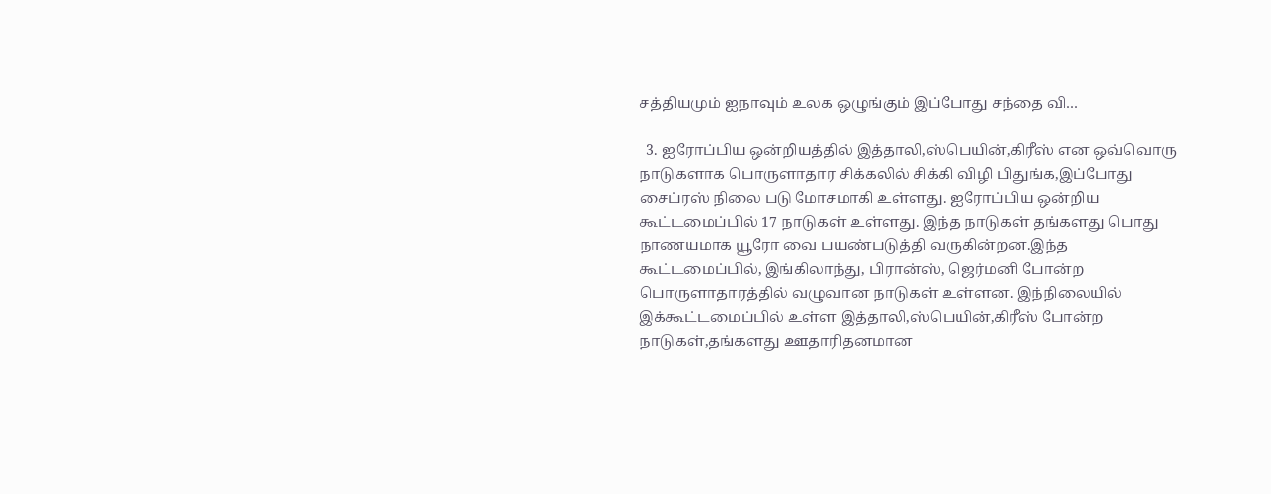சத்தியமும் ஐநாவும் உலக ஒழுங்கும் இப்போது சந்தை வி…

  3. ஐரோப்பிய ஒன்றியத்தில் இத்தாலி,ஸ்பெயின்,கிரீஸ் என ஒவ்வொரு நாடுகளாக பொருளாதார சிக்கலில் சிக்கி விழி பிதுங்க,இப்போது சைப்ரஸ் நிலை படு மோசமாகி உள்ளது. ஐரோப்பிய ஒன்றிய கூட்டமைப்பில் 17 நாடுகள் உள்ளது. இந்த நாடுகள் தங்களது பொது நாணயமாக யூரோ வை பயண்படுத்தி வருகின்றன.இந்த கூட்டமைப்பில், இங்கிலாந்து, பிரான்ஸ், ஜெர்மனி போன்ற பொருளாதாரத்தில் வழுவான நாடுகள் உள்ளன. இந்நிலையில் இக்கூட்டமைப்பில் உள்ள இத்தாலி,ஸ்பெயின்,கிரீஸ் போன்ற நாடுகள்,தங்களது ஊதாரிதனமான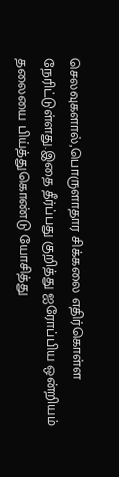செலவுகளால்,பொருளாதார சிக்கலை எதிர்கொள்ள நேரிட்டுள்ளது.இதை தீர்ப்பது குறித்து ஐரோப்பிய ஒன்றியம் தலையை பிய்த்துகொண்டு யோசித்து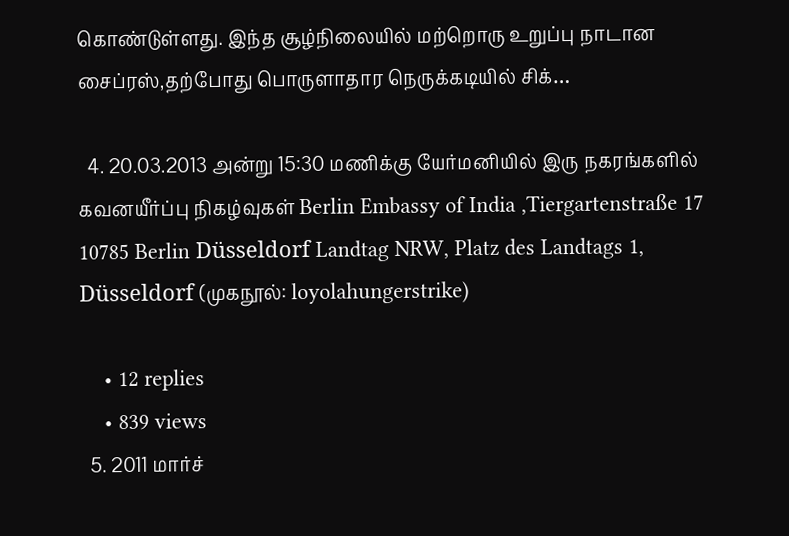கொண்டுள்ளது. இந்த சூழ்நிலையில் மற்றொரு உறுப்பு நாடான சைப்ரஸ்,தற்போது பொருளாதார நெருக்கடியில் சிக்…

  4. 20.03.2013 அன்று 15:30 மணிக்கு யேர்மனியில் இரு நகரங்களில் கவனயீர்ப்பு நிகழ்வுகள் Berlin Embassy of India ,Tiergartenstraße 17 10785 Berlin Düsseldorf Landtag NRW, Platz des Landtags 1, Düsseldorf (முகநூல்: loyolahungerstrike)

    • 12 replies
    • 839 views
  5. 2011 மார்ச்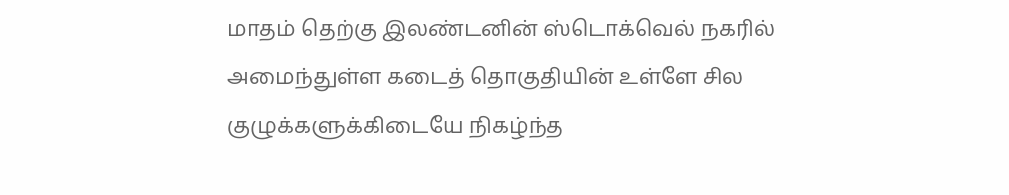மாதம் தெற்கு இலண்டனின் ஸ்டொக்வெல் நகரில் அமைந்துள்ள கடைத் தொகுதியின் உள்ளே சில குழுக்களுக்கிடையே நிகழ்ந்த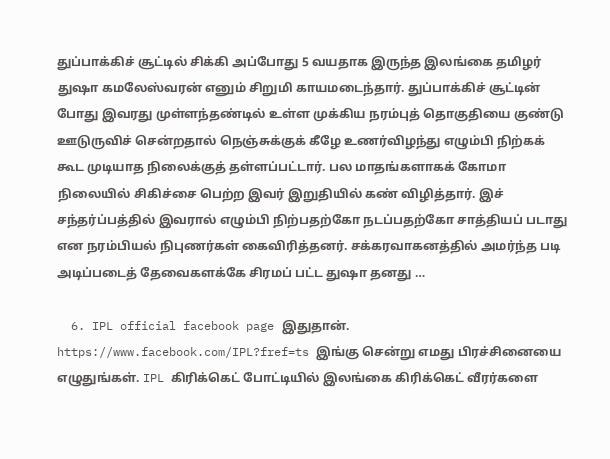துப்பாக்கிச் சூட்டில் சிக்கி அப்போது 5 வயதாக இருந்த இலங்கை தமிழர் துஷா கமலேஸ்வரன் எனும் சிறுமி காயமடைந்தார். துப்பாக்கிச் சூட்டின் போது இவரது முள்ளந்தண்டில் உள்ள முக்கிய நரம்புத் தொகுதியை குண்டு ஊடுருவிச் சென்றதால் நெஞ்சுக்குக் கீழே உணர்விழந்து எழும்பி நிற்கக் கூட முடியாத நிலைக்குத் தள்ளப்பட்டார். பல மாதங்களாகக் கோமா நிலையில் சிகிச்சை பெற்ற இவர் இறுதியில் கண் விழித்தார். இச் சந்தர்ப்பத்தில் இவரால் எழும்பி நிற்பதற்கோ நடப்பதற்கோ சாத்தியப் படாது என நரம்பியல் நிபுணர்கள் கைவிரித்தனர். சக்கரவாகனத்தில் அமர்ந்த படி அடிப்படைத் தேவைகளக்கே சிரமப் பட்ட துஷா தனது …

  6. IPL official facebook page இதுதான். https://www.facebook.com/IPL?fref=ts இங்கு சென்று எமது பிரச்சினையை எழுதுங்கள். IPL கிரிக்கெட் போட்டியில் இலங்கை கிரிக்கெட் வீரர்களை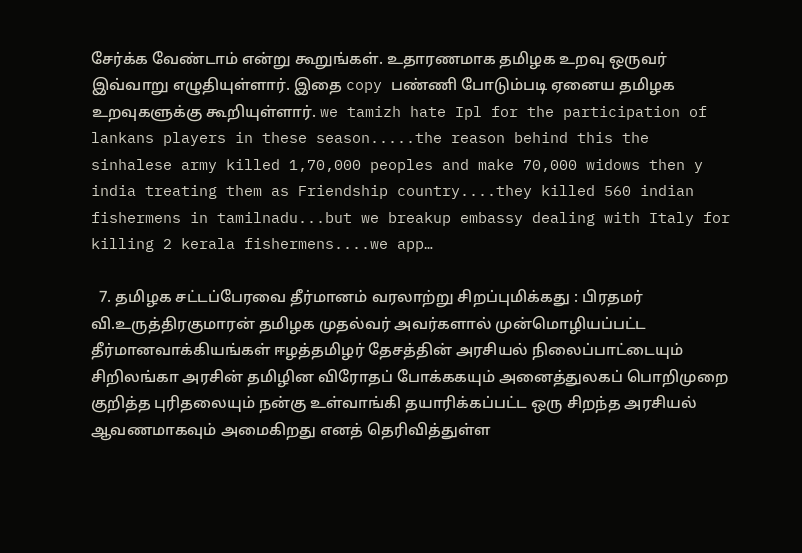சேர்க்க வேண்டாம் என்று கூறுங்கள். உதாரணமாக தமிழக உறவு ஒருவர் இவ்வாறு எழுதியுள்ளார். இதை copy பண்ணி போடும்படி ஏனைய தமிழக உறவுகளுக்கு கூறியுள்ளார். we tamizh hate Ipl for the participation of lankans players in these season.....the reason behind this the sinhalese army killed 1,70,000 peoples and make 70,000 widows then y india treating them as Friendship country....they killed 560 indian fishermens in tamilnadu...but we breakup embassy dealing with Italy for killing 2 kerala fishermens....we app…

  7. தமிழக சட்டப்பேரவை தீர்மானம் வரலாற்று சிறப்புமிக்கது : பிரதமர் வி.உருத்திரகுமாரன் தமிழக முதல்வர் அவர்களால் முன்மொழியப்பட்ட தீர்மானவாக்கியங்கள் ஈழத்தமிழர் தேசத்தின் அரசியல் நிலைப்பாட்டையும் சிறிலங்கா அரசின் தமிழின விரோதப் போக்ககயும் அனைத்துலகப் பொறிமுறை குறித்த புரிதலையும் நன்கு உள்வாங்கி தயாரிக்கப்பட்ட ஒரு சிறந்த அரசியல் ஆவணமாகவும் அமைகிறது எனத் தெரிவித்துள்ள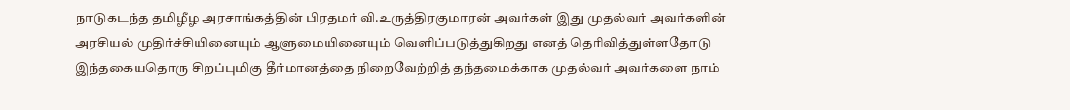நாடுகடந்த தமிழீழ அரசாங்கத்தின் பிரதமர் வி.உருத்திரகுமாரன் அவர்கள் இது முதல்வர் அவர்களின் அரசியல் முதிர்ச்சியினையும் ஆளுமையினையும் வெளிப்படுத்துகிறது எனத் தெரிவித்துள்ளதோடு இந்தகையதொரு சிறப்புமிகு தீர்மானத்தை நிறைவேற்றித் தந்தமைக்காக முதல்வர் அவர்களை நாம்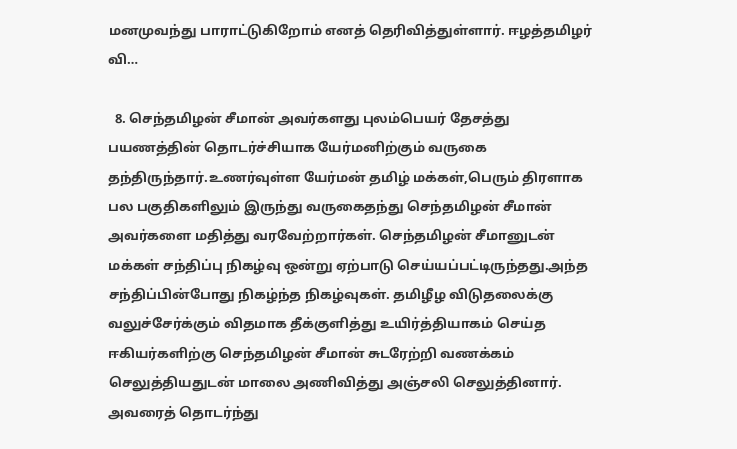மனமுவந்து பாராட்டுகிறோம் எனத் தெரிவித்துள்ளார். ஈழத்தமிழர் வி…

  8. செந்தமிழன் சீமான் அவர்களது புலம்பெயர் தேசத்து பயணத்தின் தொடர்ச்சியாக யேர்மனிற்கும் வருகை தந்திருந்தார்.உணர்வுள்ள யேர்மன் தமிழ் மக்கள்,பெரும் திரளாக பல பகுதிகளிலும் இருந்து வருகைதந்து செந்தமிழன் சீமான் அவர்களை மதித்து வரவேற்றார்கள். செந்தமிழன் சீமானுடன் மக்கள் சந்திப்பு நிகழ்வு ஒன்று ஏற்பாடு செய்யப்பட்டிருந்தது.அந்த சந்திப்பின்போது நிகழ்ந்த நிகழ்வுகள். தமிழீழ விடுதலைக்கு வலுச்சேர்க்கும் விதமாக தீக்குளித்து உயிர்த்தியாகம் செய்த ஈகியர்களிற்கு செந்தமிழன் சீமான் சுடரேற்றி வணக்கம் செலுத்தியதுடன் மாலை அணிவித்து அஞ்சலி செலுத்தினார். அவரைத் தொடர்ந்து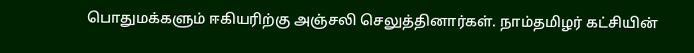பொதுமக்களும் ஈகியரிற்கு அஞ்சலி செலுத்தினார்கள். நாம்தமிழர் கட்சியின்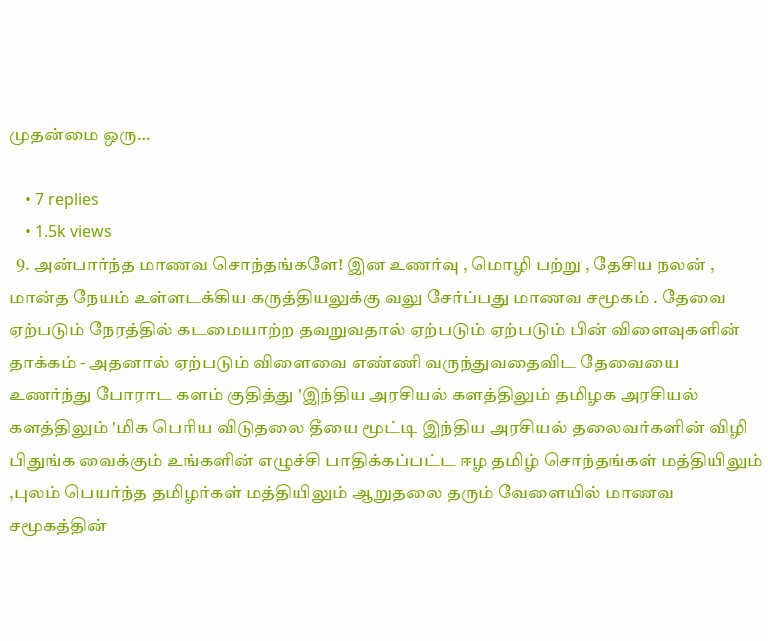முதன்மை ஒரு…

    • 7 replies
    • 1.5k views
  9. அன்பார்ந்த மாணவ சொந்தங்களே! இன உணர்வு , மொழி பற்று , தேசிய நலன் , மான்த நேயம் உள்ளடக்கிய கருத்தியலுக்கு வலு சேர்ப்பது மாணவ சமூகம் . தேவை ஏற்படும் நேரத்தில் கடமையாற்ற தவறுவதால் ஏற்படும் ஏற்படும் பின் விளைவுகளின் தாக்கம் - அதனால் ஏற்படும் விளைவை எண்ணி வருந்துவதைவிட தேவையை உணர்ந்து போராட களம் குதித்து 'இந்திய அரசியல் களத்திலும் தமிழக அரசியல் களத்திலும் 'மிக பெரிய விடுதலை தீயை மூட்டி இந்திய அரசியல் தலைவர்களின் விழி பிதுங்க வைக்கும் உங்களின் எழுச்சி பாதிக்கப்பட்ட ஈழ தமிழ் சொந்தங்கள் மத்தியிலும் ,புலம் பெயர்ந்த தமிழர்கள் மத்தியிலும் ஆறுதலை தரும் வேளையில் மாணவ சமூகத்தின்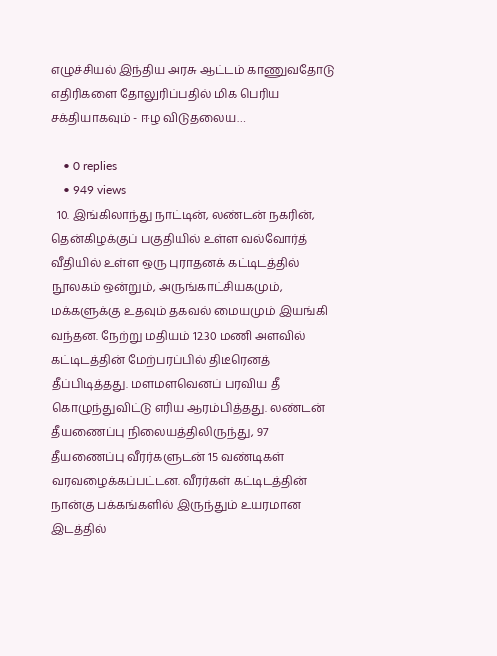எழுச்சியல் இந்திய அரசு ஆட்டம் காணுவதோடு எதிரிகளை தோலுரிப்பதில் மிக பெரிய சக்தியாகவும் - ஈழ விடுதலைய…

    • 0 replies
    • 949 views
  10. இங்கிலாந்து நாட்டின், லண்டன் நகரின், தென்கிழக்குப் பகுதியில் உள்ள வல்வோர்த் வீதியில் உள்ள ஒரு புராதனக் கட்டிடத்தில் நூலகம் ஒன்றும், அருங்காட்சியகமும், மக்களுக்கு உதவும் தகவல் மையமும் இயங்கி வந்தன. நேற்று மதியம் 12.30 மணி அளவில் கட்டிடத்தின் மேற்பரப்பில் திடீரெனத் தீப்பிடித்தது. மளமளவெனப் பரவிய தீ கொழுந்துவிட்டு எரிய ஆரம்பித்தது. லண்டன் தீயணைப்பு நிலையத்திலிருந்து, 97 தீயணைப்பு வீரர்களுடன் 15 வண்டிகள் வரவழைக்கப்பட்டன. வீரர்கள் கட்டிடத்தின் நான்கு பக்கங்களில் இருந்தும் உயரமான இடத்தில்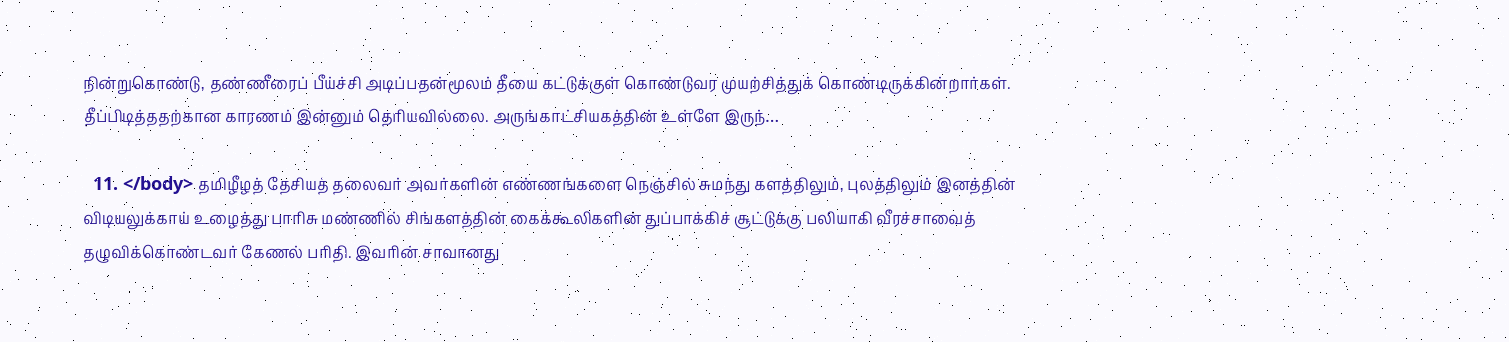நின்றுகொண்டு, தண்ணீரைப் பீய்ச்சி அடிப்பதன்மூலம் தீயை கட்டுக்குள் கொண்டுவர முயற்சித்துக் கொண்டிருக்கின்றார்கள். தீப்பிடித்ததற்கான காரணம் இன்னும் தெரியவில்லை. அருங்காட்சியகத்தின் உள்ளே இருந்…

  11. </body> தமிழீழத் தேசியத் தலைவர் அவர்களின் எண்ணங்களை நெஞ்சில் சுமந்து களத்திலும், புலத்திலும் இனத்தின் விடியலுக்காய் உழைத்து பாரிசு மண்ணில் சிங்களத்தின் கைக்கூலிகளின் துப்பாக்கிச் சூட்டுக்கு பலியாகி வீரச்சாவைத் தழுவிக்கொண்டவர் கேணல் பரிதி. இவரின் சாவானது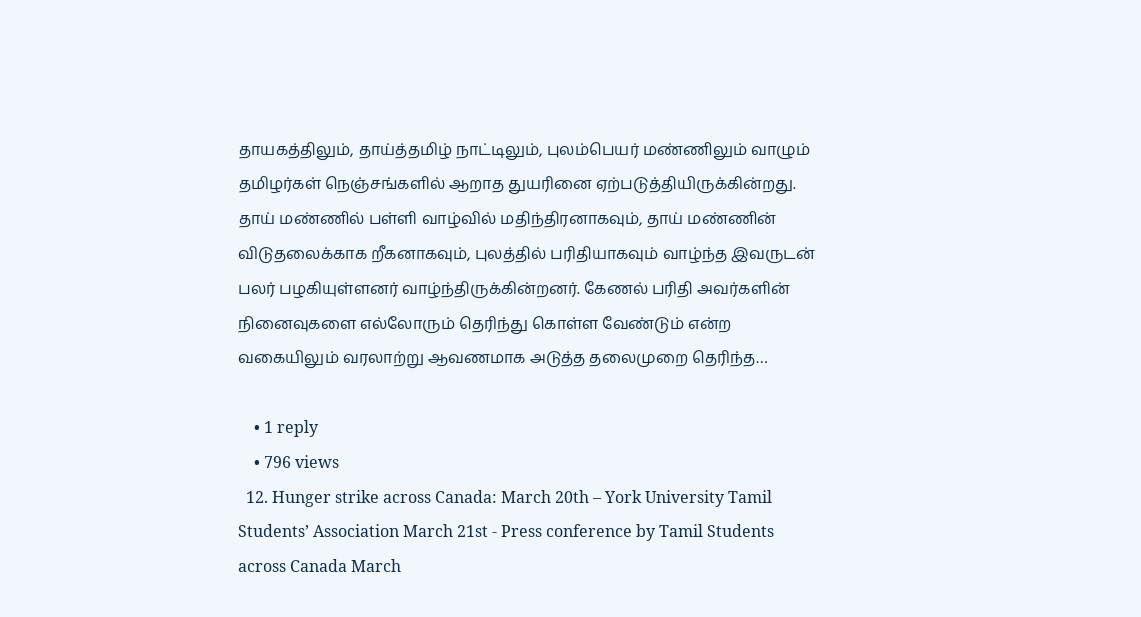தாயகத்திலும், தாய்த்தமிழ் நாட்டிலும், புலம்பெயர் மண்ணிலும் வாழும் தமிழர்கள் நெஞ்சங்களில் ஆறாத துயரினை ஏற்படுத்தியிருக்கின்றது. தாய் மண்ணில் பள்ளி வாழ்வில் மதிந்திரனாகவும், தாய் மண்ணின் விடுதலைக்காக றீகனாகவும், புலத்தில் பரிதியாகவும் வாழ்ந்த இவருடன் பலர் பழகியுள்ளனர் வாழ்ந்திருக்கின்றனர். கேணல் பரிதி அவர்களின் நினைவுகளை எல்லோரும் தெரிந்து கொள்ள வேண்டும் என்ற வகையிலும் வரலாற்று ஆவணமாக அடுத்த தலைமுறை தெரிந்த…

    • 1 reply
    • 796 views
  12. Hunger strike across Canada: March 20th – York University Tamil Students’ Association March 21st - Press conference by Tamil Students across Canada March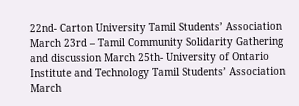22nd- Carton University Tamil Students’ Association March 23rd – Tamil Community Solidarity Gathering and discussion March 25th- University of Ontario Institute and Technology Tamil Students’ Association March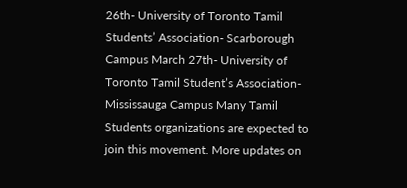26th- University of Toronto Tamil Students’ Association- Scarborough Campus March 27th- University of Toronto Tamil Student’s Association- Mississauga Campus Many Tamil Students organizations are expected to join this movement. More updates on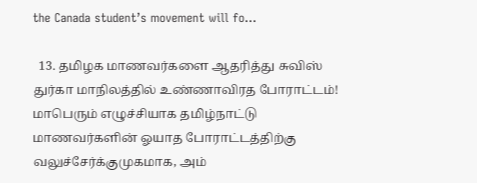the Canada student’s movement will fo…

  13. தமிழக மாணவர்களை ஆதரித்து சுவிஸ் துர்கா மாநிலத்தில் உண்ணாவிரத போராட்டம்! மாபெரும் எழுச்சியாக தமிழ்நாட்டு மாணவர்களின் ஓயாத போராட்டத்திற்கு வலுச்சேர்க்குமுகமாக, அம்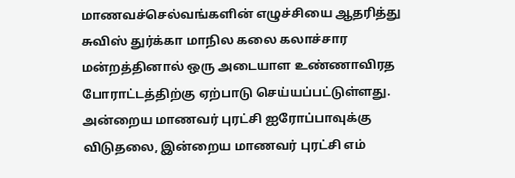மாணவச்செல்வங்களின் எழுச்சியை ஆதரித்து சுவிஸ் துர்க்கா மாநில கலை கலாச்சார மன்றத்தினால் ஒரு அடையாள உண்ணாவிரத போராட்டத்திற்கு ஏற்பாடு செய்யப்பட்டுள்ளது. அன்றைய மாணவர் புரட்சி ஐரோப்பாவுக்கு விடுதலை, இன்றைய மாணவர் புரட்சி எம்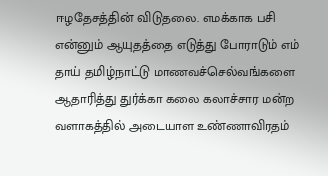ஈழதேசத்தின் விடுதலை. எமக்காக பசி என்னும் ஆயுதத்தை எடுத்து போராடும் எம் தாய் தமிழ்நாட்டு மாணவச்செல்வங்களை ஆதாரித்து துர்க்கா கலை கலாச்சார மன்ற வளாகத்தில் அடையாள உண்ணாவிரதம்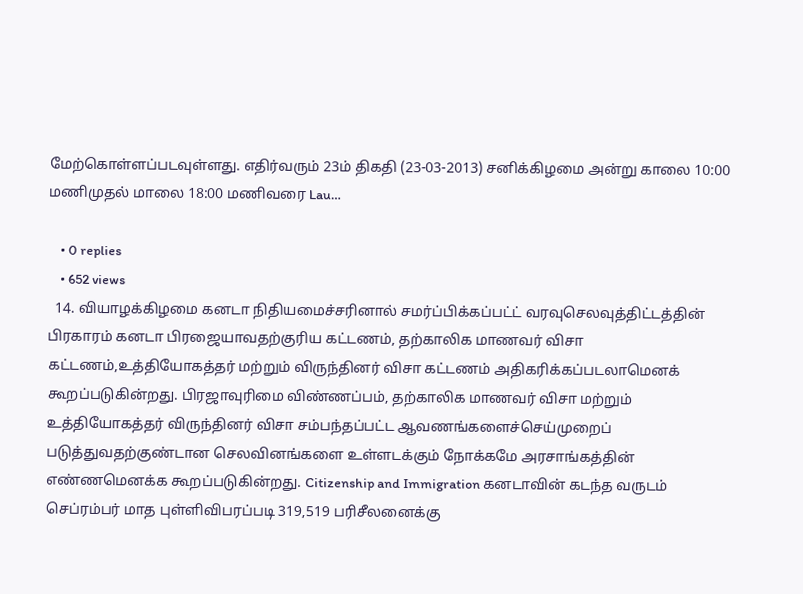மேற்கொள்ளப்படவுள்ளது. எதிர்வரும் 23ம் திகதி (23-03-2013) சனிக்கிழமை அன்று காலை 10:00 மணிமுதல் மாலை 18:00 மணிவரை Lau…

    • 0 replies
    • 652 views
  14. வியாழக்கிழமை கனடா நிதியமைச்சரினால் சமர்ப்பிக்கப்பட்ட் வரவுசெலவுத்திட்டத்தின் பிரகாரம் கனடா பிரஜையாவதற்குரிய கட்டணம், தற்காலிக மாணவர் விசா கட்டணம்,உத்தியோகத்தர் மற்றும் விருந்தினர் விசா கட்டணம் அதிகரிக்கப்படலாமெனக் கூறப்படுகின்றது. பிரஜாவுரிமை விண்ணப்பம், தற்காலிக மாணவர் விசா மற்றும் உத்தியோகத்தர் விருந்தினர் விசா சம்பந்தப்பட்ட ஆவணங்களைச்செய்முறைப் படுத்துவதற்குண்டான செலவினங்களை உள்ளடக்கும் நோக்கமே அரசாங்கத்தின் எண்ணமெனக்க கூறப்படுகின்றது. Citizenship and Immigration கனடாவின் கடந்த வருடம் செப்ரம்பர் மாத புள்ளிவிபரப்படி 319,519 பரிசீலனைக்கு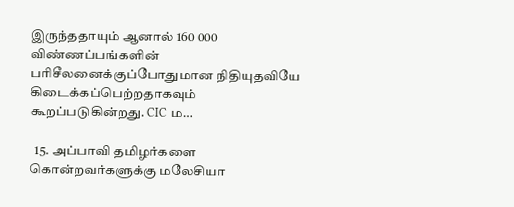இருந்ததாயும் ஆனால் 160 000 விண்ணப்பங்களின் பரிசீலனைக்குப்போதுமான நிதியுதவியே கிடைக்கப்பெற்றதாகவும் கூறப்படுகின்றது. CIC ம…

  15. அப்பாவி தமிழர்களை கொன்றவர்களுக்கு மலேசியா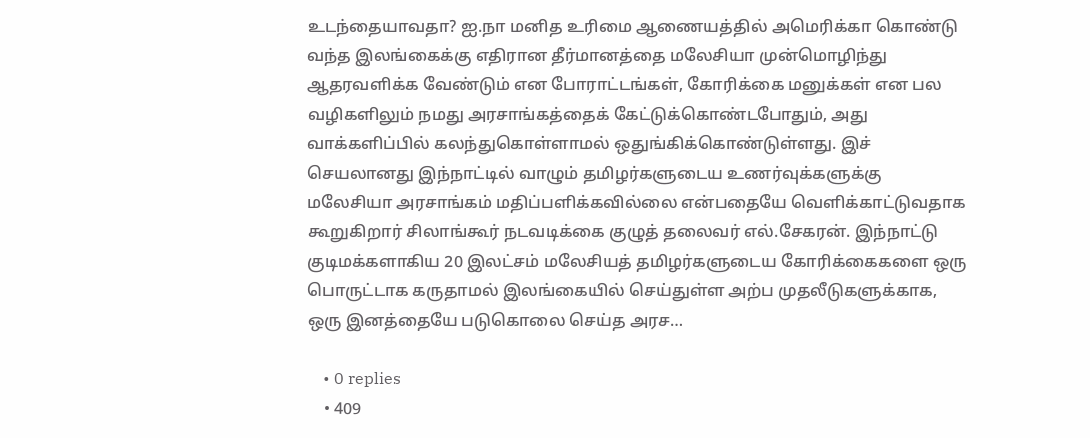உடந்தையாவதா? ஐ.நா மனித உரிமை ஆணையத்தில் அமெரிக்கா கொண்டு வந்த இலங்கைக்கு எதிரான தீர்மானத்தை மலேசியா முன்மொழிந்து ஆதரவளிக்க வேண்டும் என போராட்டங்கள், கோரிக்கை மனுக்கள் என பல வழிகளிலும் நமது அரசாங்கத்தைக் கேட்டுக்கொண்டபோதும், அது வாக்களிப்பில் கலந்துகொள்ளாமல் ஒதுங்கிக்கொண்டுள்ளது. இச் செயலானது இந்நாட்டில் வாழும் தமிழர்களுடைய உணர்வுக்களுக்கு மலேசியா அரசாங்கம் மதிப்பளிக்கவில்லை என்பதையே வெளிக்காட்டுவதாக கூறுகிறார் சிலாங்கூர் நடவடிக்கை குழுத் தலைவர் எல்.சேகரன். இந்நாட்டு குடிமக்களாகிய 20 இலட்சம் மலேசியத் தமிழர்களுடைய கோரிக்கைகளை ஒரு பொருட்டாக கருதாமல் இலங்கையில் செய்துள்ள அற்ப முதலீடுகளுக்காக, ஒரு இனத்தையே படுகொலை செய்த அரச…

    • 0 replies
    • 409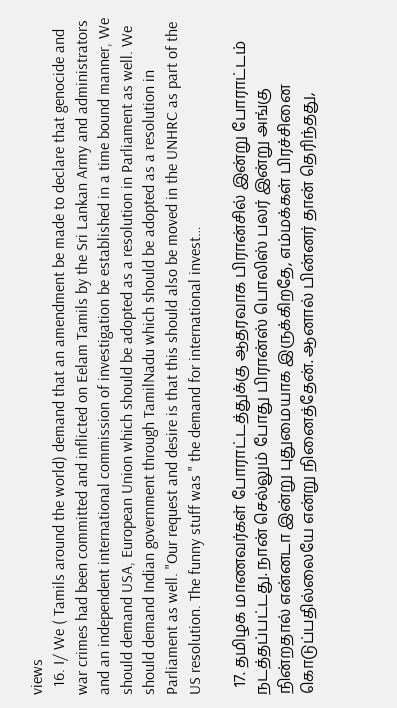views
  16. I/ We ( Tamils around the world) demand that an amendment be made to declare that genocide and war crimes had been committed and inflicted on Eelam Tamils by the Sri Lankan Army and administrators and an independent international commission of investigation be established in a time bound manner, We should demand USA, European Union which should be adopted as a resolution in Parliament as well. We should demand Indian government through TamilNadu which should be adopted as a resolution in Parliament as well. "Our request and desire is that this should also be moved in the UNHRC as part of the US resolution. The funny stuff was " the demand for international invest…

  17. தமிழக மாணவர்கள் போராட்டத்துக்கு ஆதரவாக பிரான்சில் இன்று போராட்டம் நடத்தப்பட்டது. நான் செல்லும் போது பிரான்ஸ் பொலிஸ் பலர் இன்று அங்கு நின்றதால் என்னடா இன்று புதுமையாக இருக்கிறதே, எம்மக்கள் பிரச்சினை கொடுப்பதில்லையே என்று நினைத்தேன். ஆனால் பின்னர் தான் தெரிந்தது,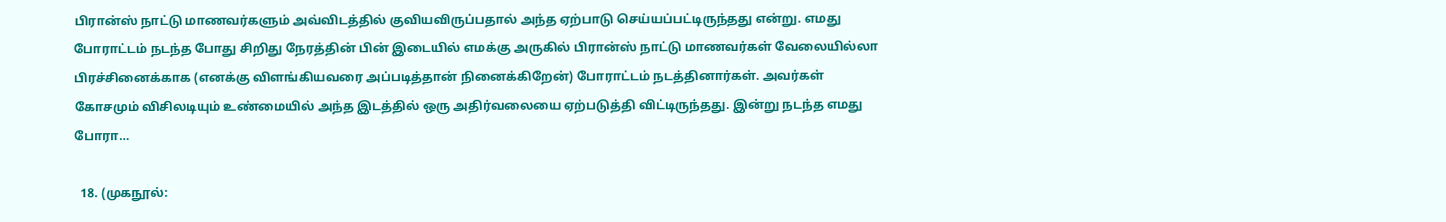பிரான்ஸ் நாட்டு மாணவர்களும் அவ்விடத்தில் குவியவிருப்பதால் அந்த ஏற்பாடு செய்யப்பட்டிருந்தது என்று. எமது போராட்டம் நடந்த போது சிறிது நேரத்தின் பின் இடையில் எமக்கு அருகில் பிரான்ஸ் நாட்டு மாணவர்கள் வேலையில்லா பிரச்சினைக்காக (எனக்கு விளங்கியவரை அப்படித்தான் நினைக்கிறேன்) போராட்டம் நடத்தினார்கள். அவர்கள் கோசமும் விசிலடியும் உண்மையில் அந்த இடத்தில் ஒரு அதிர்வலையை ஏற்படுத்தி விட்டிருந்தது. இன்று நடந்த எமது போரா…

  18. (முகநூல்: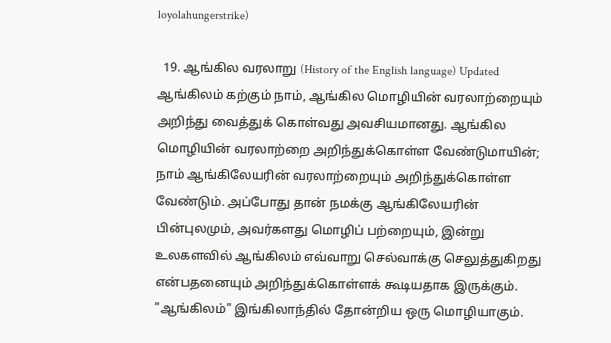loyolahungerstrike)

  19. ஆங்கில வரலாறு (History of the English language) Updated ஆங்கிலம் கற்கும் நாம், ஆங்கில மொழியின் வரலாற்றையும் அறிந்து வைத்துக் கொள்வது அவசியமானது. ஆங்கில மொழியின் வரலாற்றை அறிந்துக்கொள்ள வேண்டுமாயின்; நாம் ஆங்கிலேயரின் வரலாற்றையும் அறிந்துக்கொள்ள வேண்டும். அப்போது தான் நமக்கு ஆங்கிலேயரின் பின்புலமும், அவர்களது மொழிப் பற்றையும், இன்று உலகளவில் ஆங்கிலம் எவ்வாறு செல்வாக்கு செலுத்துகிறது என்பதனையும் அறிந்துக்கொள்ளக் கூடியதாக இருக்கும். "ஆங்கிலம்" இங்கிலாந்தில் தோன்றிய ஒரு மொழியாகும்.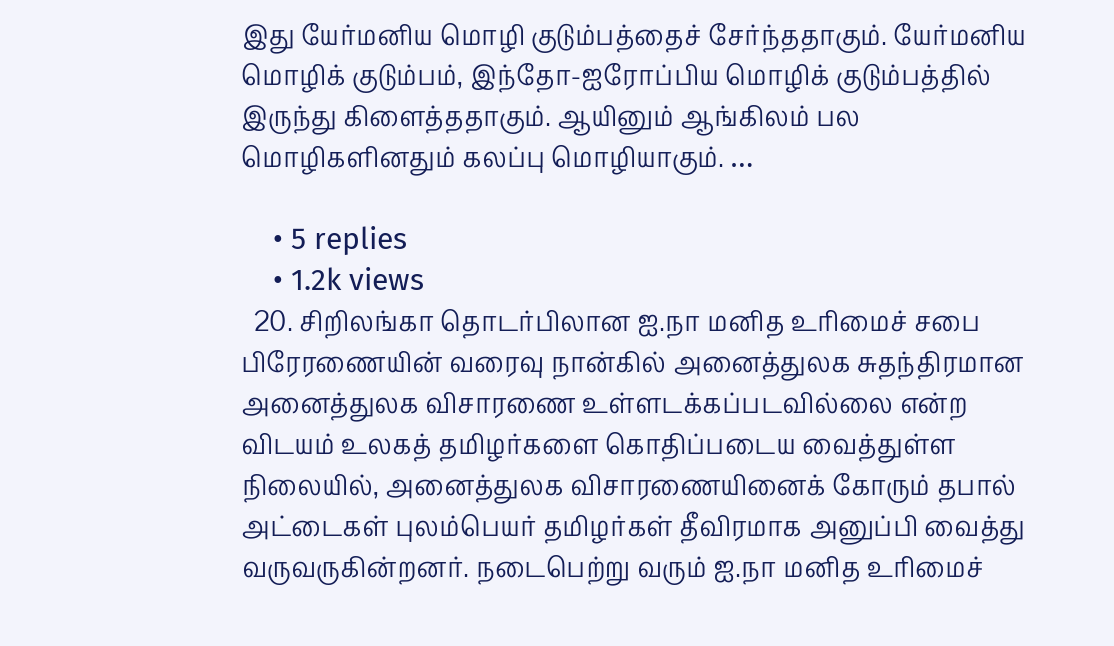இது யேர்மனிய மொழி குடும்பத்தைச் சேர்ந்ததாகும். யேர்மனிய மொழிக் குடும்பம், இந்தோ-ஐரோப்பிய மொழிக் குடும்பத்தில் இருந்து கிளைத்ததாகும். ஆயினும் ஆங்கிலம் பல மொழிகளினதும் கலப்பு மொழியாகும். …

    • 5 replies
    • 1.2k views
  20. சிறிலங்கா தொடர்பிலான ஐ.நா மனித உரிமைச் சபை பிரேரணையின் வரைவு நான்கில் அனைத்துலக சுதந்திரமான அனைத்துலக விசாரணை உள்ளடக்கப்படவில்லை என்ற விடயம் உலகத் தமிழர்களை கொதிப்படைய வைத்துள்ள நிலையில், அனைத்துலக விசாரணையினைக் கோரும் தபால் அட்டைகள் புலம்பெயர் தமிழர்கள் தீவிரமாக அனுப்பி வைத்து வருவருகின்றனர். நடைபெற்று வரும் ஐ.நா மனித உரிமைச்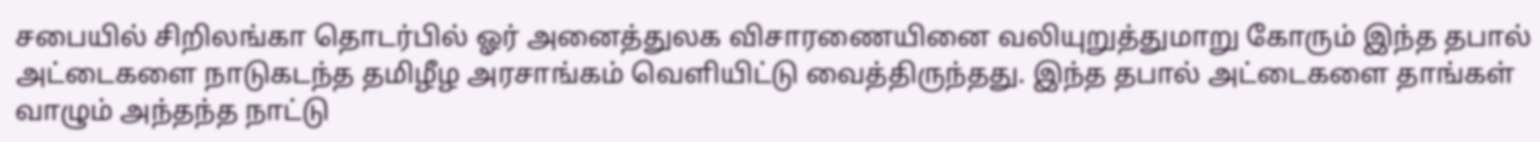சபையில் சிறிலங்கா தொடர்பில் ஓர் அனைத்துலக விசாரணையினை வலியுறுத்துமாறு கோரும் இந்த தபால் அட்டைகளை நாடுகடந்த தமிழீழ அரசாங்கம் வெளியிட்டு வைத்திருந்தது. இந்த தபால் அட்டைகளை தாங்கள் வாழும் அந்தந்த நாட்டு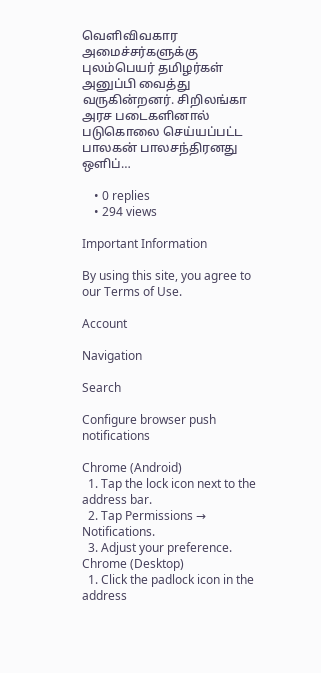வெளிவிவகார அமைச்சர்களுக்கு புலம்பெயர் தமிழர்கள் அனுப்பி வைத்து வருகின்றனர். சிறிலங்கா அரச படைகளினால் படுகொலை செய்யப்பட்ட பாலகன் பாலசந்திரனது ஒளிப்…

    • 0 replies
    • 294 views

Important Information

By using this site, you agree to our Terms of Use.

Account

Navigation

Search

Configure browser push notifications

Chrome (Android)
  1. Tap the lock icon next to the address bar.
  2. Tap Permissions → Notifications.
  3. Adjust your preference.
Chrome (Desktop)
  1. Click the padlock icon in the address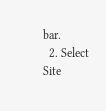bar.
  2. Select Site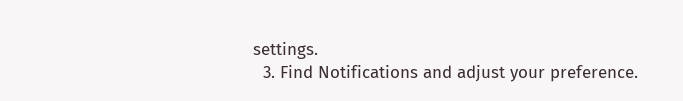settings.
  3. Find Notifications and adjust your preference.